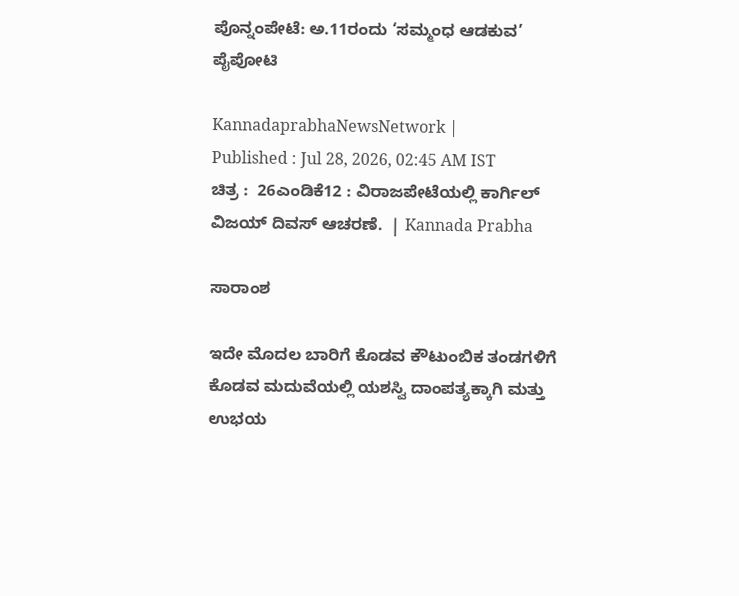ಪೊನ್ನಂಪೇಟೆ: ಅ.11ರಂದು ‘ಸಮ್ಮಂಧ ಆಡಕುವ’ ಪೈಪೋಟಿ

KannadaprabhaNewsNetwork |
Published : Jul 28, 2026, 02:45 AM IST
ಚಿತ್ರ :  26ಎಂಡಿಕೆ12 : ವಿರಾಜಪೇಟೆಯಲ್ಲಿ ಕಾರ್ಗಿಲ್ ವಿಜಯ್ ದಿವಸ್ ಆಚರಣೆ.  | Kannada Prabha

ಸಾರಾಂಶ

ಇದೇ ಮೊದಲ ಬಾರಿಗೆ ಕೊಡವ ಕೌಟುಂಬಿಕ ತಂಡಗಳಿಗೆ ಕೊಡವ ಮದುವೆಯಲ್ಲಿ ಯಶಸ್ವಿ ದಾಂಪತ್ಯಕ್ಕಾಗಿ ಮತ್ತು ಉಭಯ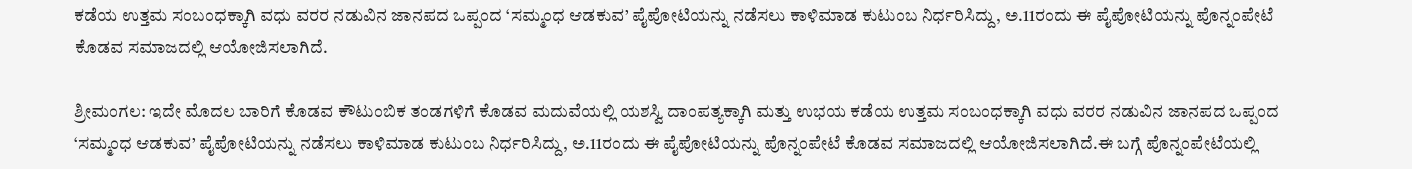ಕಡೆಯ ಉತ್ತಮ ಸಂಬಂಧಕ್ಕಾಗಿ ವಧು ವರರ ನಡುವಿನ ಜಾನಪದ ಒಪ್ಪಂದ ‘ಸಮ್ಮಂಧ ಆಡಕುವ’ ಪೈಪೋಟಿಯನ್ನು ನಡೆಸಲು ಕಾಳಿಮಾಡ ಕುಟುಂಬ ನಿರ್ಧರಿಸಿದ್ದು, ಅ.11ರಂದು ಈ ಪೈಪೋಟಿಯನ್ನು ಪೊನ್ನಂಪೇಟೆ ಕೊಡವ ಸಮಾಜದಲ್ಲಿ ಆಯೋಜಿಸಲಾಗಿದೆ.

ಶ್ರೀಮಂಗಲ: ಇದೇ ಮೊದಲ ಬಾರಿಗೆ ಕೊಡವ ಕೌಟುಂಬಿಕ ತಂಡಗಳಿಗೆ ಕೊಡವ ಮದುವೆಯಲ್ಲಿ ಯಶಸ್ವಿ ದಾಂಪತ್ಯಕ್ಕಾಗಿ ಮತ್ತು ಉಭಯ ಕಡೆಯ ಉತ್ತಮ ಸಂಬಂಧಕ್ಕಾಗಿ ವಧು ವರರ ನಡುವಿನ ಜಾನಪದ ಒಪ್ಪಂದ ‘ಸಮ್ಮಂಧ ಆಡಕುವ’ ಪೈಪೋಟಿಯನ್ನು ನಡೆಸಲು ಕಾಳಿಮಾಡ ಕುಟುಂಬ ನಿರ್ಧರಿಸಿದ್ದು, ಅ.11ರಂದು ಈ ಪೈಪೋಟಿಯನ್ನು ಪೊನ್ನಂಪೇಟೆ ಕೊಡವ ಸಮಾಜದಲ್ಲಿ ಆಯೋಜಿಸಲಾಗಿದೆ.ಈ ಬಗ್ಗೆ ಪೊನ್ನಂಪೇಟೆಯಲ್ಲಿ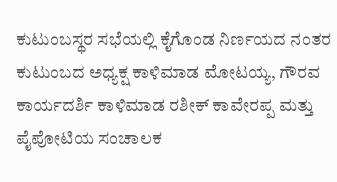ಕುಟುಂಬಸ್ಥರ ಸಭೆಯಲ್ಲಿ ಕೈಗೊಂಡ ನಿರ್ಣಯದ ನಂತರ ಕುಟುಂಬದ ಅಧ್ಯಕ್ಷ ಕಾಳಿಮಾಡ ಮೋಟಯ್ಯ, ಗೌರವ ಕಾರ್ಯದರ್ಶಿ ಕಾಳಿಮಾಡ ರಶೀಕ್ ಕಾವೇರಪ್ಪ ಮತ್ತು ಪೈಪೋಟಿಯ ಸಂಚಾಲಕ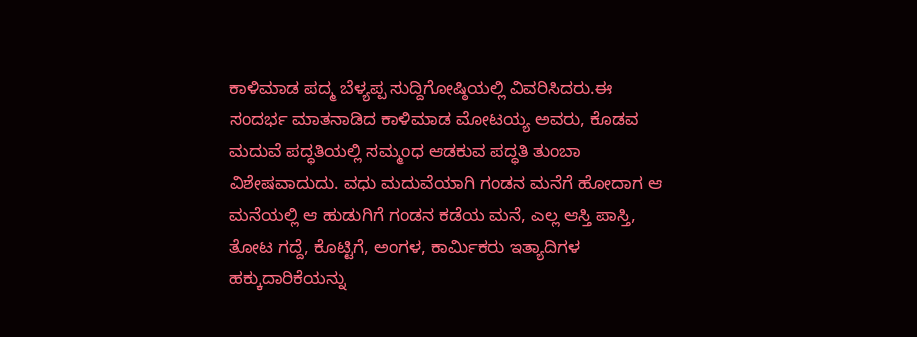ಕಾಳಿಮಾಡ ಪದ್ಮ ಬೆಳ್ಯಪ್ಪ ಸುದ್ದಿಗೋಷ್ಠಿಯಲ್ಲಿ ವಿವರಿಸಿದರು.ಈ ಸಂದರ್ಭ ಮಾತನಾಡಿದ ಕಾಳಿಮಾಡ ಮೋಟಯ್ಯ ಅವರು, ಕೊಡವ ಮದುವೆ ಪದ್ಧತಿಯಲ್ಲಿ ಸಮ್ಮಂಧ ಆಡಕುವ ಪದ್ಧತಿ ತುಂಬಾ ವಿಶೇಷವಾದುದು. ವಧು ಮದುವೆಯಾಗಿ ಗಂಡನ ಮನೆಗೆ ಹೋದಾಗ ಆ ಮನೆಯಲ್ಲಿ ಆ ಹುಡುಗಿಗೆ ಗಂಡನ ಕಡೆಯ ಮನೆ, ಎಲ್ಲ ಆಸ್ತಿ ಪಾಸ್ತಿ, ತೋಟ ಗದ್ದೆ, ಕೊಟ್ಟಿಗೆ, ಅಂಗಳ, ಕಾರ್ಮಿಕರು ಇತ್ಯಾದಿಗಳ ಹಕ್ಕುದಾರಿಕೆಯನ್ನು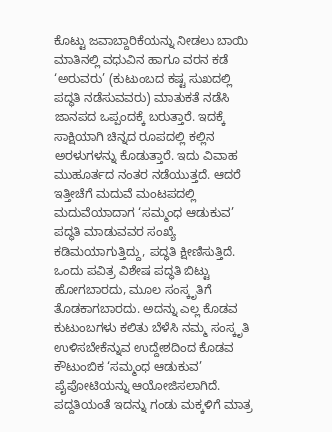ಕೊಟ್ಟು ಜವಾಬ್ದಾರಿಕೆಯನ್ನು ನೀಡಲು ಬಾಯಿ ಮಾತಿನಲ್ಲಿ ವಧುವಿನ ಹಾಗೂ ವರನ ಕಡೆ ‘ಅರುವರು’ (ಕುಟುಂಬದ ಕಷ್ಟ ಸುಖದಲ್ಲಿ ಪದ್ಧತಿ ನಡೆಸುವವರು) ಮಾತುಕತೆ ನಡೆಸಿ ಜಾನಪದ ಒಪ್ಪಂದಕ್ಕೆ ಬರುತ್ತಾರೆ. ಇದಕ್ಕೆ ಸಾಕ್ಷಿಯಾಗಿ ಚಿನ್ನದ ರೂಪದಲ್ಲಿ ಕಲ್ಲಿನ ಅರಳುಗಳನ್ನು ಕೊಡುತ್ತಾರೆ. ಇದು ವಿವಾಹ ಮುಹೂರ್ತದ ನಂತರ ನಡೆಯುತ್ತದೆ. ಆದರೆ ಇತ್ತೀಚೆಗೆ ಮದುವೆ ಮಂಟಪದಲ್ಲಿ ಮದುವೆಯಾದಾಗ ‘ಸಮ್ಮಂಧ ಆಡುಕುವ’ ಪದ್ಧತಿ ಮಾಡುವವರ ಸಂಖ್ಯೆ ಕಡಿಮಯಾಗುತ್ತಿದ್ದು, ಪದ್ಧತಿ ಕ್ಷೀಣಿಸುತ್ತಿದೆ. ಒಂದು ಪವಿತ್ರ ವಿಶೇಷ ಪದ್ಧತಿ ಬಿಟ್ಟು ಹೋಗಬಾರದು, ಮೂಲ ಸಂಸ್ಕೃತಿಗೆ ತೊಡಕಾಗಬಾರದು. ಅದನ್ನು ಎಲ್ಲ ಕೊಡವ ಕುಟುಂಬಗಳು ಕಲಿತು ಬೆಳೆಸಿ ನಮ್ಮ ಸಂಸ್ಕೃತಿ ಉಳಿಸಬೇಕೆನ್ನುವ ಉದ್ದೇಶದಿಂದ ಕೊಡವ ಕೌಟುಂಬಿಕ ‘ಸಮ್ಮಂಧ ಆಡುಕುವ’ ಪೈಪೋಟಿಯನ್ನು ಆಯೋಜಿಸಲಾಗಿದೆ. ಪದ್ದತಿಯಂತೆ ಇದನ್ನು ಗಂಡು ಮಕ್ಕಳಿಗೆ ಮಾತ್ರ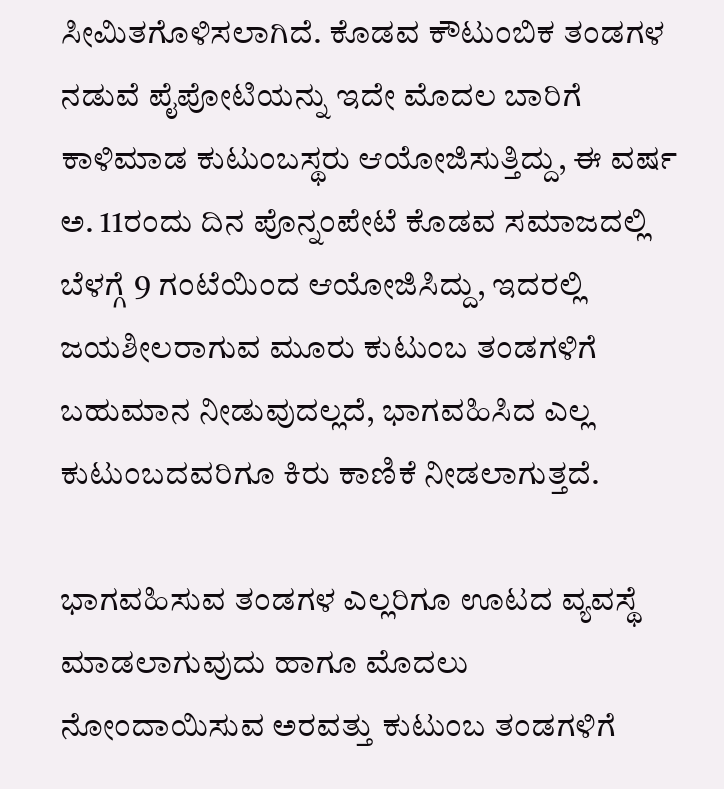ಸೀಮಿತಗೊಳಿಸಲಾಗಿದೆ. ಕೊಡವ ಕೌಟುಂಬಿಕ ತಂಡಗಳ ನಡುವೆ ಪೈಪೋಟಿಯನ್ನು ಇದೇ ಮೊದಲ ಬಾರಿಗೆ ಕಾಳಿಮಾಡ ಕುಟುಂಬಸ್ಥರು ಆಯೋಜಿಸುತ್ತಿದ್ದು, ಈ ವರ್ಷ ಅ. 11ರಂದು ದಿನ ಪೊನ್ನಂಪೇಟೆ ಕೊಡವ ಸಮಾಜದಲ್ಲಿ ಬೆಳಗ್ಗೆ 9 ಗಂಟೆಯಿಂದ ಆಯೋಜಿಸಿದ್ದು, ಇದರಲ್ಲಿ ಜಯಶೀಲರಾಗುವ ಮೂರು ಕುಟುಂಬ ತಂಡಗಳಿಗೆ ಬಹುಮಾನ ನೀಡುವುದಲ್ಲದೆ, ಭಾಗವಹಿಸಿದ ಎಲ್ಲ ಕುಟುಂಬದವರಿಗೂ ಕಿರು ಕಾಣಿಕೆ ನೀಡಲಾಗುತ್ತದೆ.

ಭಾಗವಹಿಸುವ ತಂಡಗಳ ಎಲ್ಲರಿಗೂ ಊಟದ ವ್ಯವಸ್ಥೆ ಮಾಡಲಾಗುವುದು ಹಾಗೂ ಮೊದಲು ನೋಂದಾಯಿಸುವ ಅರವತ್ತು ಕುಟುಂಬ ತಂಡಗಳಿಗೆ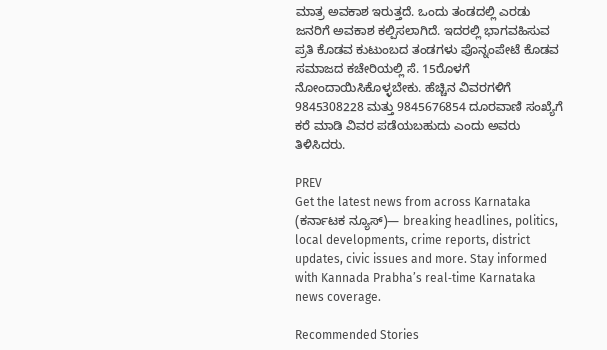ಮಾತ್ರ ಅವಕಾಶ ಇರುತ್ತದೆ. ಒಂದು ತಂಡದಲ್ಲಿ ಎರಡು ಜನರಿಗೆ ಅವಕಾಶ ಕಲ್ಪಿಸಲಾಗಿದೆ. ಇದರಲ್ಲಿ ಭಾಗವಹಿಸುವ ಪ್ರತಿ ಕೊಡವ ಕುಟುಂಬದ ತಂಡಗಳು ಪೊನ್ನಂಪೇಟೆ ಕೊಡವ ಸಮಾಜದ ಕಚೇರಿಯಲ್ಲಿ ಸೆ. 15ರೊಳಗೆ ನೋಂದಾಯಿಸಿಕೊಳ್ಳಬೇಕು. ಹೆಚ್ಚಿನ ವಿವರಗಳಿಗೆ 9845308228 ಮತ್ತು 9845676854 ದೂರವಾಣಿ ಸಂಖ್ಯೆಗೆ ಕರೆ ಮಾಡಿ ವಿವರ ಪಡೆಯಬಹುದು ಎಂದು ಅವರು ತಿಳಿಸಿದರು.

PREV
Get the latest news from across Karnataka (ಕರ್ನಾಟಕ ನ್ಯೂಸ್)— breaking headlines, politics, local developments, crime reports, district updates, civic issues and more. Stay informed with Kannada Prabha’s real‑time Karnataka news coverage.

Recommended Stories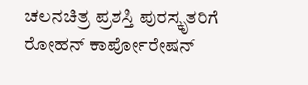ಚಲನಚಿತ್ರ ಪ್ರಶಸ್ತಿ ಪುರಸ್ಕೃತರಿಗೆ ರೋಹನ್‌ ಕಾರ್ಪೋರೇಷನ್‌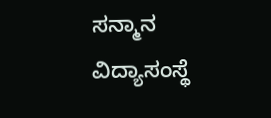ಸನ್ಮಾನ
ವಿದ್ಯಾಸಂಸ್ಥೆ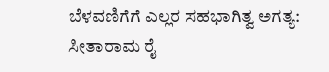ಬೆಳವಣಿಗೆಗೆ ಎಲ್ಲರ ಸಹಭಾಗಿತ್ವ ಅಗತ್ಯ: ಸೀತಾರಾಮ ರೈ